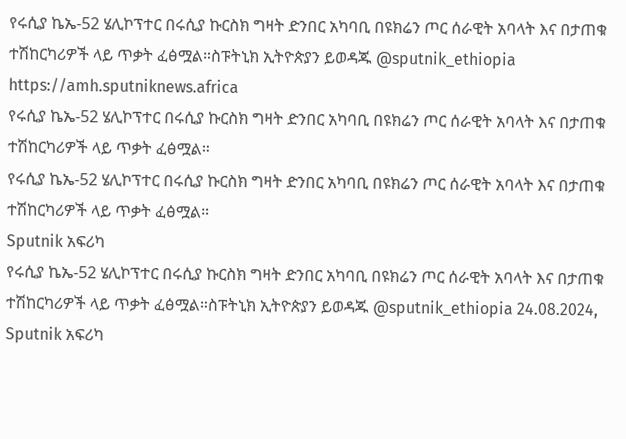የሩሲያ ኬኤ-52 ሄሊኮፕተር በሩሲያ ኩርስክ ግዛት ድንበር አካባቢ በዩክሬን ጦር ሰራዊት አባላት እና በታጠቁ ተሽከርካሪዎች ላይ ጥቃት ፈፅሟል።ስፑትኒክ ኢትዮጵያን ይወዳጁ @sputnik_ethiopia
https://amh.sputniknews.africa
የሩሲያ ኬኤ-52 ሄሊኮፕተር በሩሲያ ኩርስክ ግዛት ድንበር አካባቢ በዩክሬን ጦር ሰራዊት አባላት እና በታጠቁ ተሽከርካሪዎች ላይ ጥቃት ፈፅሟል።
የሩሲያ ኬኤ-52 ሄሊኮፕተር በሩሲያ ኩርስክ ግዛት ድንበር አካባቢ በዩክሬን ጦር ሰራዊት አባላት እና በታጠቁ ተሽከርካሪዎች ላይ ጥቃት ፈፅሟል።
Sputnik አፍሪካ
የሩሲያ ኬኤ-52 ሄሊኮፕተር በሩሲያ ኩርስክ ግዛት ድንበር አካባቢ በዩክሬን ጦር ሰራዊት አባላት እና በታጠቁ ተሽከርካሪዎች ላይ ጥቃት ፈፅሟል።ስፑትኒክ ኢትዮጵያን ይወዳጁ @sputnik_ethiopia 24.08.2024, Sputnik አፍሪካ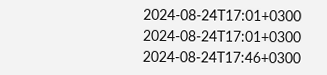2024-08-24T17:01+0300
2024-08-24T17:01+0300
2024-08-24T17:46+0300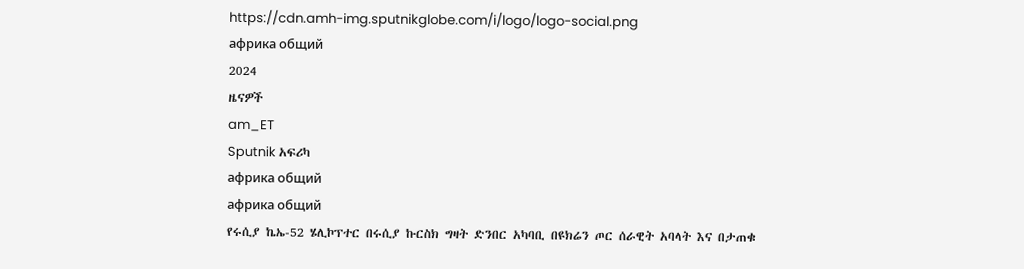https://cdn.amh-img.sputnikglobe.com/i/logo/logo-social.png
африка общий
2024
ዜናዎች
am_ET
Sputnik አፍሪካ
африка общий
африка общий
የሩሲያ ኬኤ-52 ሄሊኮፕተር በሩሲያ ኩርስክ ግዛት ድንበር አካባቢ በዩክሬን ጦር ሰራዊት አባላት እና በታጠቁ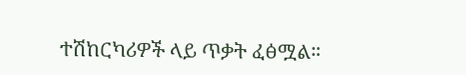ተሽከርካሪዎች ላይ ጥቃት ፈፅሟል።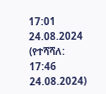17:01 24.08.2024 (የተሻሻለ: 17:46 24.08.2024)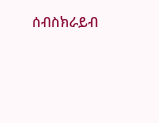ሰብስክራይብ